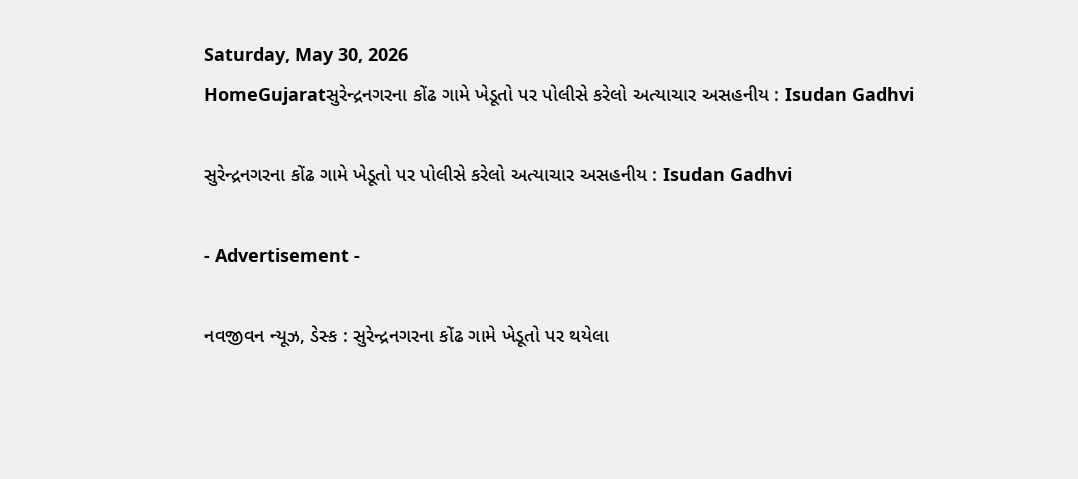Saturday, May 30, 2026
HomeGujaratસુરેન્દ્રનગરના કોંઢ ગામે ખેડૂતો પર પોલીસે કરેલો અત્યાચાર અસહનીય : Isudan Gadhvi

સુરેન્દ્રનગરના કોંઢ ગામે ખેડૂતો પર પોલીસે કરેલો અત્યાચાર અસહનીય : Isudan Gadhvi

- Advertisement -

નવજીવન ન્યૂઝ, ડેસ્ક : સુરેન્દ્રનગરના કોંઢ ગામે ખેડૂતો પર થયેલા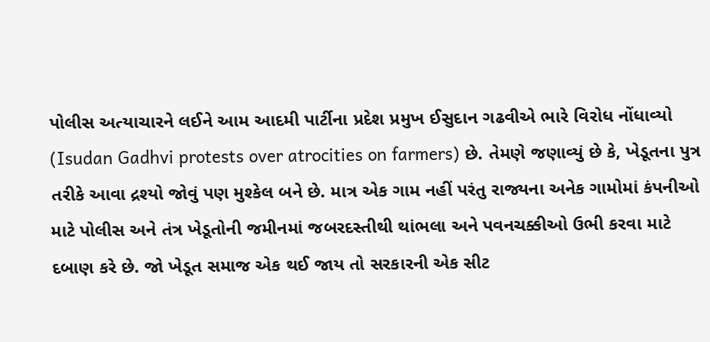પોલીસ અત્યાચારને લઈને આમ આદમી પાર્ટીના પ્રદેશ પ્રમુખ ઈસુદાન ગઢવીએ ભારે વિરોધ નોંધાવ્યો (Isudan Gadhvi protests over atrocities on farmers) છે. તેમણે જણાવ્યું છે કે, ખેડૂતના પુત્ર તરીકે આવા દ્રશ્યો જોવું પણ મુશ્કેલ બને છે. માત્ર એક ગામ નહીં પરંતુ રાજ્યના અનેક ગામોમાં કંપનીઓ માટે પોલીસ અને તંત્ર ખેડૂતોની જમીનમાં જબરદસ્તીથી થાંભલા અને પવનચક્કીઓ ઉભી કરવા માટે દબાણ કરે છે. જો ખેડૂત સમાજ એક થઈ જાય તો સરકારની એક સીટ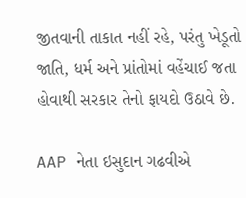જીતવાની તાકાત નહીં રહે, પરંતુ ખેડૂતો જાતિ, ધર્મ અને પ્રાંતોમાં વહેંચાઈ જતા હોવાથી સરકાર તેનો ફાયદો ઉઠાવે છે.

AAP નેતા ઇસુદાન ગઢવીએ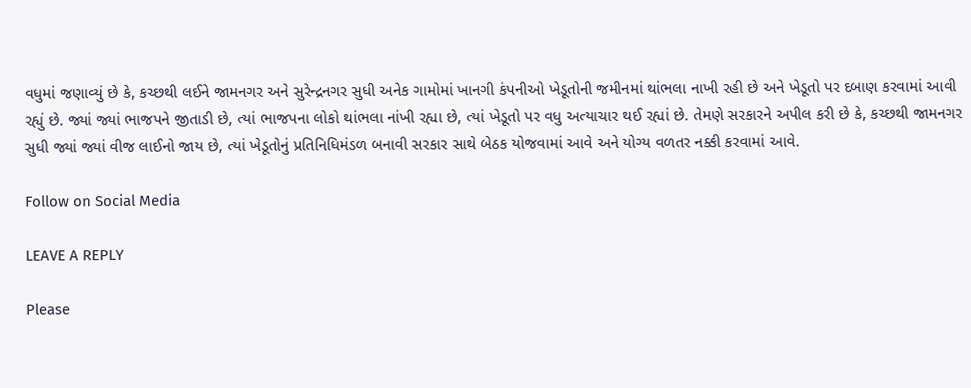વધુમાં જણાવ્યું છે કે, કચ્છથી લઈને જામનગર અને સુરેન્દ્રનગર સુધી અનેક ગામોમાં ખાનગી કંપનીઓ ખેડૂતોની જમીનમાં થાંભલા નાખી રહી છે અને ખેડૂતો પર દબાણ કરવામાં આવી રહ્યું છે. જ્યાં જ્યાં ભાજપને જીતાડી છે, ત્યાં ભાજપના લોકો થાંભલા નાંખી રહ્યા છે, ત્યાં ખેડૂતો પર વધુ અત્યાચાર થઈ રહ્યાં છે. તેમણે સરકારને અપીલ કરી છે કે, કચ્છથી જામનગર સુધી જ્યાં જ્યાં વીજ લાઈનો જાય છે, ત્યાં ખેડૂતોનું પ્રતિનિધિમંડળ બનાવી સરકાર સાથે બેઠક યોજવામાં આવે અને યોગ્ય વળતર નક્કી કરવામાં આવે.

Follow on Social Media

LEAVE A REPLY

Please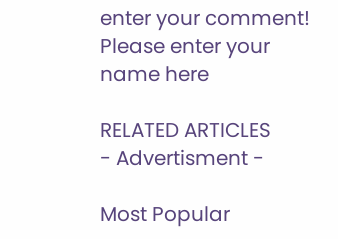enter your comment!
Please enter your name here

RELATED ARTICLES
- Advertisment -

Most Popular